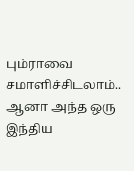பும்ராவை சமாளிச்சிடலாம்.. ஆனா அந்த ஒரு இந்திய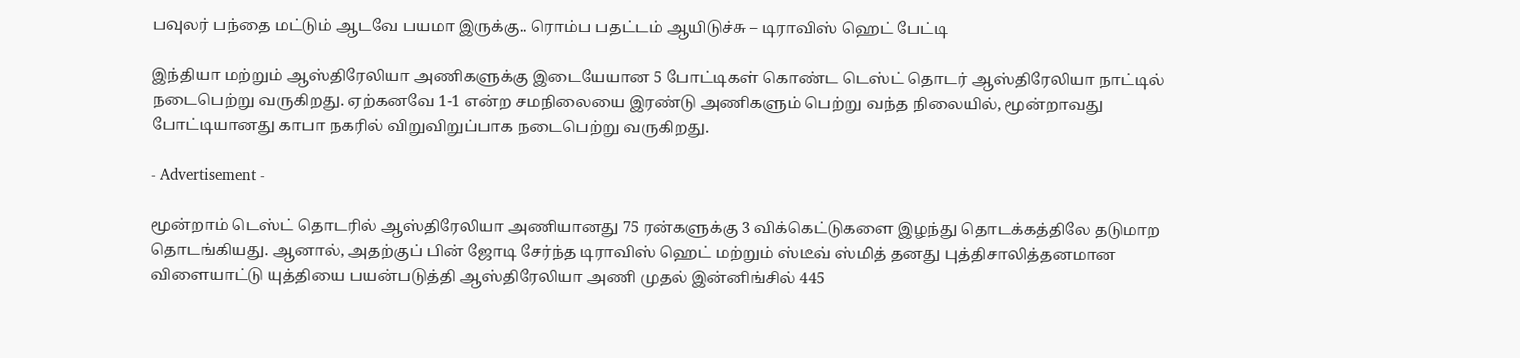பவுலர் பந்தை மட்டும் ஆடவே பயமா இருக்கு.. ரொம்ப பதட்டம் ஆயிடுச்சு – டிராவிஸ் ஹெட் பேட்டி

இந்தியா மற்றும் ஆஸ்திரேலியா அணிகளுக்கு இடையேயான 5 போட்டிகள் கொண்ட டெஸ்ட் தொடர் ஆஸ்திரேலியா நாட்டில் நடைபெற்று வருகிறது. ஏற்கனவே 1-1 என்ற சமநிலையை இரண்டு அணிகளும் பெற்று வந்த நிலையில், மூன்றாவது போட்டியானது காபா நகரில் விறுவிறுப்பாக நடைபெற்று வருகிறது.

- Advertisement -

மூன்றாம் டெஸ்ட் தொடரில் ஆஸ்திரேலியா அணியானது 75 ரன்களுக்கு 3 விக்கெட்டுகளை இழந்து தொடக்கத்திலே தடுமாற தொடங்கியது. ஆனால், அதற்குப் பின் ஜோடி சேர்ந்த டிராவிஸ் ஹெட் மற்றும் ஸ்டீவ் ஸ்மித் தனது புத்திசாலித்தனமான விளையாட்டு யுத்தியை பயன்படுத்தி ஆஸ்திரேலியா அணி முதல் இன்னிங்சில் 445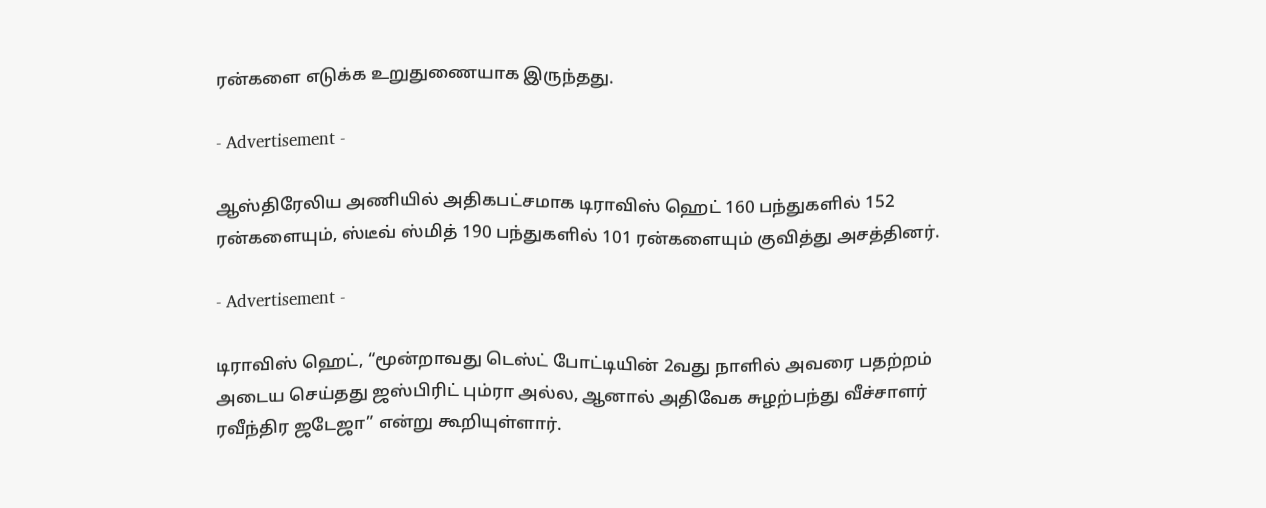ரன்களை எடுக்க உறுதுணையாக இருந்தது.

- Advertisement -

ஆஸ்திரேலிய அணியில் அதிகபட்சமாக டிராவிஸ் ஹெட் 160 பந்துகளில் 152 ரன்களையும், ஸ்டீவ் ஸ்மித் 190 பந்துகளில் 101 ரன்களையும் குவித்து அசத்தினர்.

- Advertisement -

டிராவிஸ் ஹெட், “மூன்றாவது டெஸ்ட் போட்டியின் 2வது நாளில் அவரை பதற்றம் அடைய செய்தது ஜஸ்பிரிட் பும்ரா அல்ல, ஆனால் அதிவேக சுழற்பந்து வீச்சாளர் ரவீந்திர ஜடேஜா” என்று கூறியுள்ளார்.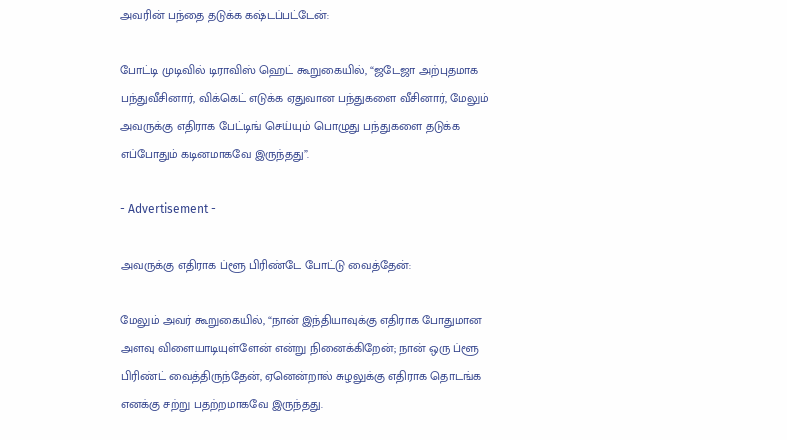அவரின் பந்தை தடுக்க கஷ்டப்பட்டேன்:

போட்டி முடிவில் டிராவிஸ் ஹெட் கூறுகையில், “ஜடேஜா அற்புதமாக பந்துவீசினார், விக்கெட் எடுக்க ஏதுவான பந்துகளை வீசினார், மேலும் அவருக்கு எதிராக பேட்டிங் செய்யும் பொழுது பந்துகளை தடுக்க எப்போதும் கடினமாகவே இருந்தது”.

- Advertisement -

அவருக்கு எதிராக ப்ளூ பிரிண்டே போட்டு வைத்தேன்:

மேலும் அவர் கூறுகையில், “நான் இந்தியாவுக்கு எதிராக போதுமான அளவு விளையாடியுள்ளேன் என்று நினைக்கிறேன்; நான் ஒரு ப்ளூ பிரிண்ட் வைத்திருந்தேன், ஏனென்றால் சுழலுக்கு எதிராக தொடங்க எனக்கு சற்று பதற்றமாகவே இருந்தது.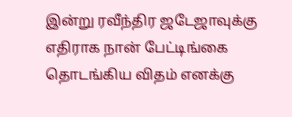இன்று ரவீந்திர ஜடேஜாவுக்கு எதிராக நான் பேட்டிங்கை தொடங்கிய விதம் எனக்கு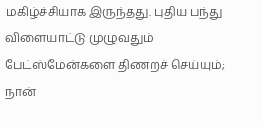மகிழ்ச்சியாக இருந்தது. புதிய பந்து விளையாட்டு முழுவதும் பேட்ஸ்மேன்களை திணறச் செய்யும்; நான்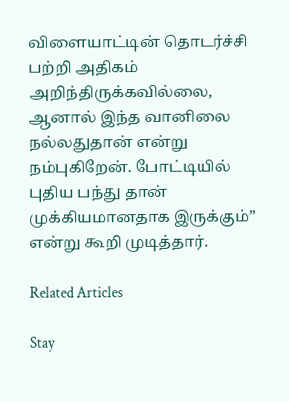விளையாட்டின் தொடர்ச்சி பற்றி அதிகம் அறிந்திருக்கவில்லை, ஆனால் இந்த வானிலை நல்லதுதான் என்று நம்புகிறேன். போட்டியில் புதிய பந்து தான் முக்கியமானதாக இருக்கும்” என்று கூறி முடித்தார்.

Related Articles

Stay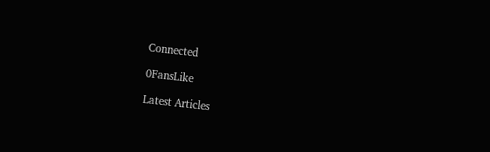Connected

0FansLike

Latest Articles